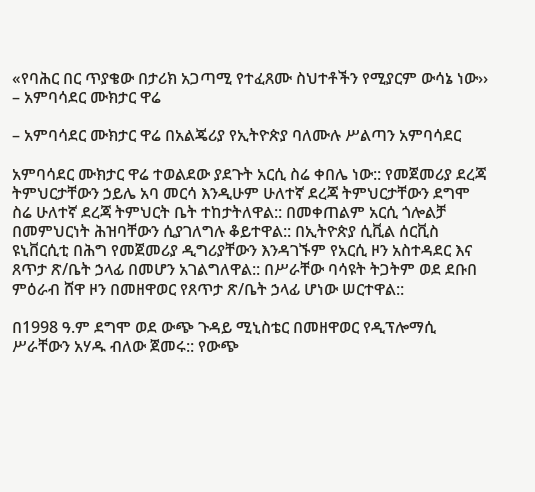«የባሕር በር ጥያቄው በታሪክ አጋጣሚ የተፈጸሙ ስህተቶችን የሚያርም ውሳኔ ነው›› – አምባሳደር ሙክታር ዋሬ

– አምባሳደር ሙክታር ዋሬ በአልጄሪያ የኢትዮጵያ ባለሙሉ ሥልጣን አምባሳደር

አምባሳደር ሙክታር ዋሬ ተወልደው ያደጉት አርሲ ስሬ ቀበሌ ነው:: የመጀመሪያ ደረጃ ትምህርታቸውን ኃይሌ አባ መርሳ እንዲሁም ሁለተኛ ደረጃ ትምህርታቸውን ደግሞ ስሬ ሁለተኛ ደረጃ ትምህርት ቤት ተከታትለዋል:: በመቀጠልም አርሲ ጎሎልቻ በመምህርነት ሕዝባቸውን ሲያገለግሉ ቆይተዋል:: በኢትዮጵያ ሲቪል ሰርቪስ ዩኒቨርሲቲ በሕግ የመጀመሪያ ዲግሪያቸውን እንዳገኙም የአርሲ ዞን አስተዳደር እና ጸጥታ ጽ/ቤት ኃላፊ በመሆን አገልግለዋል:: በሥራቸው ባሳዩት ትጋትም ወደ ደቡበ ምዕራብ ሸዋ ዞን በመዘዋወር የጸጥታ ጽ/ቤት ኃላፊ ሆነው ሠርተዋል::

በ1998 ዓ.ም ደግሞ ወደ ውጭ ጉዳይ ሚኒስቴር በመዘዋወር የዲፕሎማሲ ሥራቸውን አሃዱ ብለው ጀመሩ:: የውጭ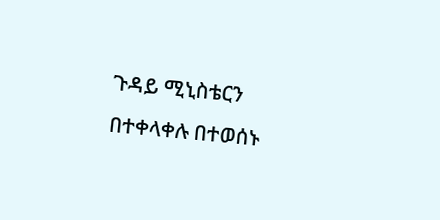ጉዳይ ሚኒስቴርን በተቀላቀሉ በተወሰኑ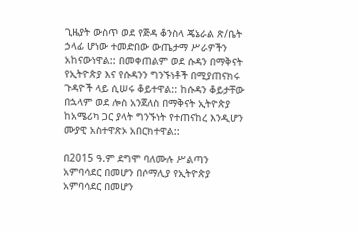ጊዜያት ውስጥ ወደ የጅዳ ቆንስላ ጄኔራል ጽ/ቤት ኃላፊ ሆነው ተመድበው ውጤታማ ሥራዎችን አከናውነዋል:: በመቀጠልም ወደ ሱዳን በማቅናት የኢትዮጵያ እና የሱዳንን ግንኙነቶች በሚያጠናክሩ ጉዳዮች ላይ ሲሠሩ ቆይተዋል:: ከሱዳን ቆይታቸው በኋላም ወደ ሎስ አንጀለስ በማቅናት ኢትዮጵያ ከአሜሪካ ጋር ያላት ግንኙነት የተጠናከረ እንዲሆን ሙያዊ አስተዋጽኦ አበርክተዋል::

በ2015 ዓ.ም ደግሞ ባለሙሉ ሥልጣን አምባሳደር በመሆን በሶማሊያ የኢትዮጵያ አምባሳደር በመሆን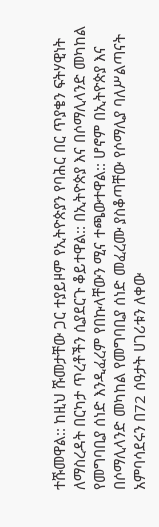ተሹመዋል:: ከዚህ ሹመታቸው ጋር ተያይዞም የኢትዮጵያን የባሕር በር ጥያቄን ፍትሃዊነት ለማስረዳት በርካታ ጥረቶችን ሲያደርጉ ቆይተዋል:: በኢትዮጵያ እና በሶማሊላንድ መካከል የመግባቢያ ሰነድ እንዲፈረም የበኩላቸውን ሚና ተጫውተዋል:: ሆኖም በኢትዮጵያ እና በሶማሊላንድ መካከል የመግባቢያ ሰነድ መፈረሙ ያስቆጣቸው የሶማሊያ ባለሥልጣናት አምባሳደሩን በ72 ሰዓታት ሀገሪቱን ለቀው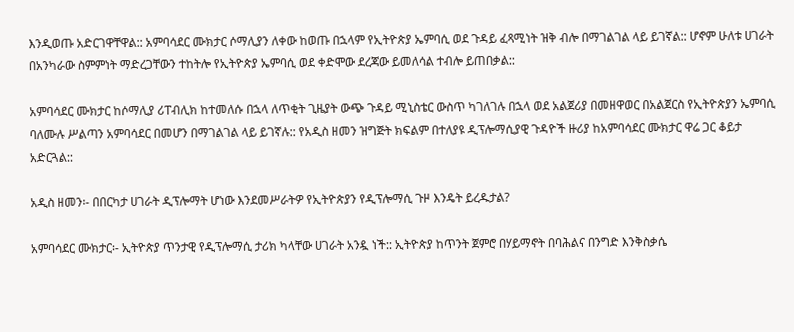እንዲወጡ አድርገዋቸዋል:: አምባሳደር ሙክታር ሶማሊያን ለቀው ከወጡ በኋላም የኢትዮጵያ ኤምባሲ ወደ ጉዳይ ፈጻሚነት ዝቅ ብሎ በማገልገል ላይ ይገኛል:: ሆኖም ሁለቱ ሀገራት በአንካራው ስምምነት ማድረጋቸውን ተከትሎ የኢትዮጵያ ኤምባሲ ወደ ቀድሞው ደረጃው ይመለሳል ተብሎ ይጠበቃል::

አምባሳደር ሙክታር ከሶማሊያ ሪፐብሊክ ከተመለሱ በኋላ ለጥቂት ጊዜያት ውጭ ጉዳይ ሚኒስቴር ውስጥ ካገለገሉ በኋላ ወደ አልጀሪያ በመዘዋወር በአልጀርስ የኢትዮጵያን ኤምባሲ ባለሙሉ ሥልጣን አምባሳደር በመሆን በማገልገል ላይ ይገኛሉ:: የአዲስ ዘመን ዝግጅት ክፍልም በተለያዩ ዲፕሎማሲያዊ ጉዳዮች ዙሪያ ከአምባሳደር ሙክታር ዋሬ ጋር ቆይታ አድርጓል::

አዲስ ዘመን፡- በበርካታ ሀገራት ዲፕሎማት ሆነው እንደመሥራትዎ የኢትዮጵያን የዲፕሎማሲ ጉዞ እንዴት ይረዱታል?

አምባሳደር ሙክታር፡- ኢትዮጵያ ጥንታዊ የዲፕሎማሲ ታሪክ ካላቸው ሀገራት አንዷ ነች:: ኢትዮጵያ ከጥንት ጀምሮ በሃይማኖት በባሕልና በንግድ እንቅስቃሴ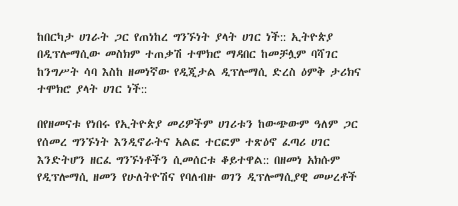ከበርካታ ሀገራት ጋር የጠነከረ ግንኙነት ያላት ሀገር ነች:: ኢትዮጵያ በዲፕሎማሲው መስክም ተጠቃሽ ተሞክሮ ማዳበር ከመቻሏም ባሻገር ከንግሥት ሳባ እስከ ዘመነኛው የዲጂታል ዲፕሎማሲ ድረስ ዕምቅ ታሪክና ተሞክሮ ያላት ሀገር ነች::

በየዘመናቱ የነበሩ የኢትዮጵያ መሪዎችም ሀገሪቱን ከውጭውም ዓለም ጋር የሰመረ ግንኙነት እንዲኖራትና አልፎ ተርፎም ተጽዕኖ ፈጣሪ ሀገር እንድትሆን ዘርፈ ግንኙነቶችን ሲመሰርቱ ቆይተዋል:: በዘመነ አክሱም የዲፕሎማሲ ዘመን የሁለትዮሽና የባለብዙ ወገን ዲፕሎማሲያዊ መሠረቶች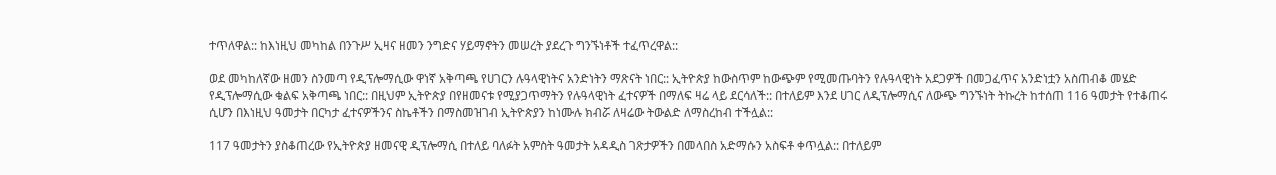ተጥለዋል:: ከእነዚህ መካከል በንጉሥ ኢዛና ዘመን ንግድና ሃይማኖትን መሠረት ያደረጉ ግንኙነቶች ተፈጥረዋል::

ወደ መካከለኛው ዘመን ስንመጣ የዲፕሎማሲው ዋነኛ አቅጣጫ የሀገርን ሉዓላዊነትና አንድነትን ማጽናት ነበር:: ኢትዮጵያ ከውስጥም ከውጭም የሚመጡባትን የሉዓላዊነት አደጋዎች በመጋፈጥና አንድነቷን አስጠብቆ መሄድ የዲፕሎማሲው ቁልፍ አቅጣጫ ነበር:: በዚህም ኢትዮጵያ በየዘመናቱ የሚያጋጥማትን የሉዓላዊነት ፈተናዎች በማለፍ ዛሬ ላይ ደርሳለች:: በተለይም እንደ ሀገር ለዲፕሎማሲና ለውጭ ግንኙነት ትኩረት ከተሰጠ 116 ዓመታት የተቆጠሩ ሲሆን በእነዚህ ዓመታት በርካታ ፈተናዎችንና ስኬቶችን በማስመዝገብ ኢትዮጵያን ከነሙሉ ክብሯ ለዛሬው ትውልድ ለማስረከብ ተችሏል::

117 ዓመታትን ያስቆጠረው የኢትዮጵያ ዘመናዊ ዲፕሎማሲ በተለይ ባለፉት አምስት ዓመታት አዳዲስ ገጽታዎችን በመላበስ አድማሱን አስፍቶ ቀጥሏል:: በተለይም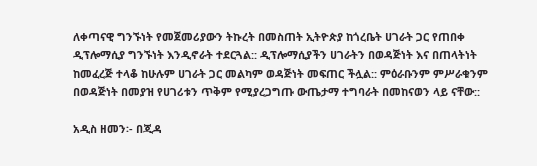ለቀጣናዊ ግንኙነት የመጀመሪያውን ትኩረት በመስጠት ኢትዮጵያ ከጎረቤት ሀገራት ጋር የጠበቀ ዲፕሎማሲያ ግንኙነት እንዲኖራት ተደርጓል:: ዲፕሎማሲያችን ሀገራትን በወዳጅነት እና በጠላትነት ከመፈረጅ ተላቆ ከሁሉም ሀገራት ጋር መልካም ወዳጅነት መፍጠር ችሏል:: ምዕራቡንም ምሥራቁንም በወዳጅነት በመያዝ የሀገሪቱን ጥቅም የሚያረጋግጡ ውጤታማ ተግባራት በመከናወን ላይ ናቸው::

አዲስ ዘመን፡- በጂዳ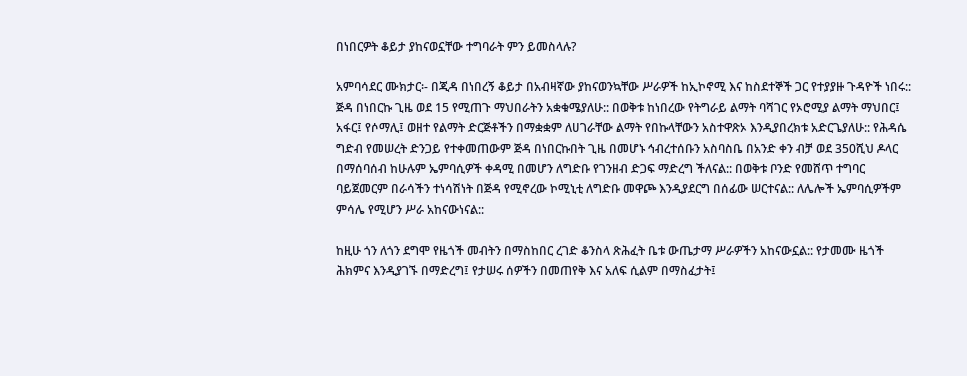በነበርዎት ቆይታ ያከናወኗቸው ተግባራት ምን ይመስላሉ?

አምባሳደር ሙክታር፡- በጂዳ በነበረኝ ቆይታ በአብዛኛው ያከናወንኳቸው ሥራዎች ከኢኮኖሚ እና ከስደተኞች ጋር የተያያዙ ጉዳዮች ነበሩ:: ጅዳ በነበርኩ ጊዜ ወደ 15 የሚጠጉ ማህበራትን አቋቁሜያለሁ:: በወቅቱ ከነበረው የትግራይ ልማት ባሻገር የኦሮሚያ ልማት ማህበር፤ አፋር፤ የሶማሊ፤ ወዘተ የልማት ድርጅቶችን በማቋቋም ለሀገራቸው ልማት የበኩላቸውን አስተዋጽኦ እንዲያበረክቱ አድርጌያለሁ:: የሕዳሴ ግድብ የመሠረት ድንጋይ የተቀመጠውም ጅዳ በነበርኩበት ጊዜ በመሆኑ ኅብረተሰቡን አስባስቤ በአንድ ቀን ብቻ ወደ 350ሺህ ዶላር በማሰባሰብ ከሁሉም ኤምባሲዎች ቀዳሚ በመሆን ለግድቡ የገንዘብ ድጋፍ ማድረግ ችለናል:: በወቅቱ ቦንድ የመሸጥ ተግባር ባይጀመርም በራሳችን ተነሳሽነት በጅዳ የሚኖረው ኮሚኒቲ ለግድቡ መዋጮ እንዲያደርግ በሰፊው ሠርተናል:: ለሌሎች ኤምባሲዎችም ምሳሌ የሚሆን ሥራ አከናውነናል::

ከዚሁ ጎን ለጎን ደግሞ የዜጎች መብትን በማስከበር ረገድ ቆንስላ ጽሕፈት ቤቱ ውጤታማ ሥራዎችን አከናውኗል:: የታመሙ ዜጎች ሕክምና እንዲያገኙ በማድረግ፤ የታሠሩ ሰዎችን በመጠየቅ እና አለፍ ሲልም በማስፈታት፤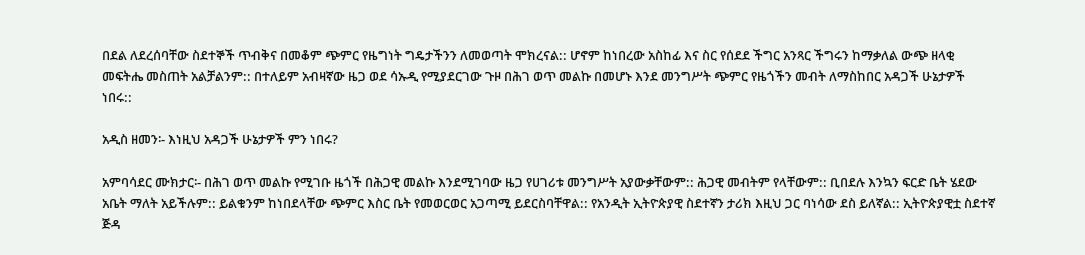በደል ለደረሰባቸው ስደተኞች ጥብቅና በመቆም ጭምር የዜግነት ግዴታችንን ለመወጣት ሞክረናል:: ሆኖም ከነበረው አስከፊ እና ስር የሰደደ ችግር አንጻር ችግሩን ከማቃለል ውጭ ዘላቂ መፍትሔ መስጠት አልቻልንም:: በተለይም አብዛኛው ዜጋ ወደ ሳኡዲ የሚያደርገው ጉዞ በሕገ ወጥ መልኩ በመሆኑ እንደ መንግሥት ጭምር የዜጎችን መብት ለማስከበር አዳጋች ሁኔታዎች ነበሩ::

አዲስ ዘመን፡- እነዚህ አዳጋች ሁኔታዎች ምን ነበሩ?

አምባሳደር ሙክታር፡- በሕገ ወጥ መልኩ የሚገቡ ዜጎች በሕጋዊ መልኩ እንደሚገባው ዜጋ የሀገሪቱ መንግሥት አያውቃቸውም:: ሕጋዊ መብትም የላቸውም:: ቢበደሉ እንኳን ፍርድ ቤት ሄደው አቤት ማለት አይችሉም:: ይልቁንም ከነበደላቸው ጭምር እስር ቤት የመወርወር አጋጣሚ ይደርስባቸዋል:: የአንዲት ኢትዮጵያዊ ስደተኛን ታሪክ እዚህ ጋር ባነሳው ደስ ይለኛል:: ኢትዮጵያዊቷ ስደተኛ ጅዳ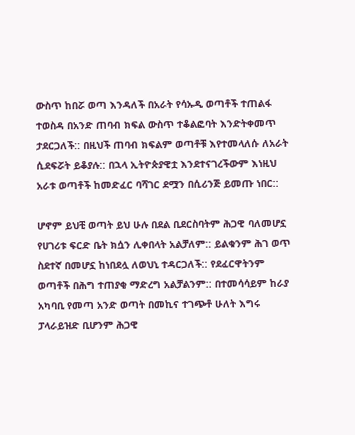ውስጥ ከበሯ ወጣ እንዳለች በአራት የሳኡዲ ወጣቶች ተጠልፋ ተወስዳ በአንድ ጠባብ ክፍል ውስጥ ተቆልፎባት እንድትቀመጥ ታደርጋለች:: በዚህች ጠባብ ክፍልም ወጣቶቹ እየተመላለሱ ለአራት ሲደፍሯት ይቆያሉ:: በኋላ ኢትዮጵያዊቷ እንደተናገረችውም እነዚህ አራቱ ወጣቶች ከመድፈር ባሻገር ደሟን በሲሪንጅ ይመጡ ነበር::

ሆኖም ይህቺ ወጣት ይህ ሁሉ በደል ቢደርስባትም ሕጋዊ ባለመሆኗ የሀገሪቱ ፍርድ ቤት ክሷን ሊቀበላት አልቻለም:: ይልቁንም ሕገ ወጥ ስደተኛ በመሆኗ ከነበደሏ ለወህኒ ተዳርጋለች:: የደፈርዋትንም ወጣቶች በሕግ ተጠያቂ ማድረግ አልቻልንም:: በተመሳሳይም ከራያ አካባቢ የመጣ አንድ ወጣት በመኪና ተገጭቶ ሁለት እግሩ ፓላራይዝድ ቢሆንም ሕጋዊ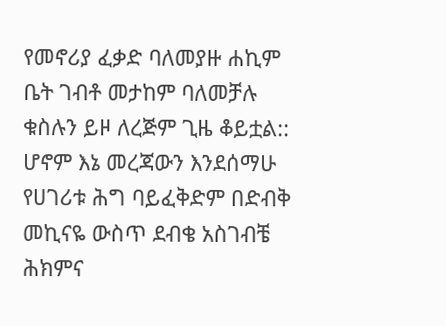የመኖሪያ ፈቃድ ባለመያዙ ሐኪም ቤት ገብቶ መታከም ባለመቻሉ ቁስሉን ይዞ ለረጅም ጊዜ ቆይቷል:: ሆኖም እኔ መረጃውን እንደሰማሁ የሀገሪቱ ሕግ ባይፈቅድም በድብቅ መኪናዬ ውስጥ ደብቄ አስገብቼ ሕክምና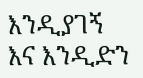እንዲያገኝ እና እንዲድን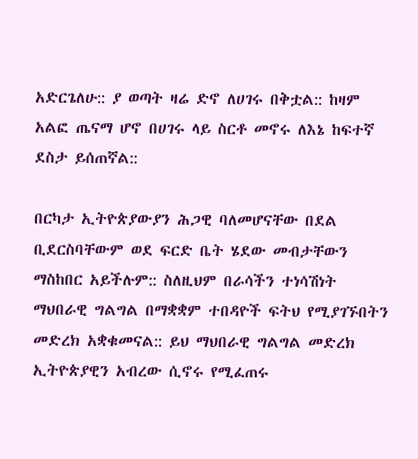አድርጌለሁ:: ያ ወጣት ዛሬ ድኖ ለሀገሩ በቅቷል:: ከዛም አልፎ ጤናማ ሆኖ በሀገሩ ላይ ስርቶ መኖሩ ለእኔ ከፍተኛ ደስታ ይሰጠኛል::

በርካታ ኢትዮጵያውያን ሕጋዊ ባለመሆናቸው በደል ቢደርስባቸውም ወደ ፍርድ ቤት ሄደው መብታቸውን ማስከበር አይችሉም:: ስለዚህም በራሳችን ተነሳሽነት ማህበራዊ ግልግል በማቋቋም ተበዳዮች ፍትህ የሚያገኙበትን መድረክ አቋቁመናል:: ይህ ማህበራዊ ግልግል መድረክ ኢትዮጵያዊን አብረው ሲኖሩ የሚፈጠሩ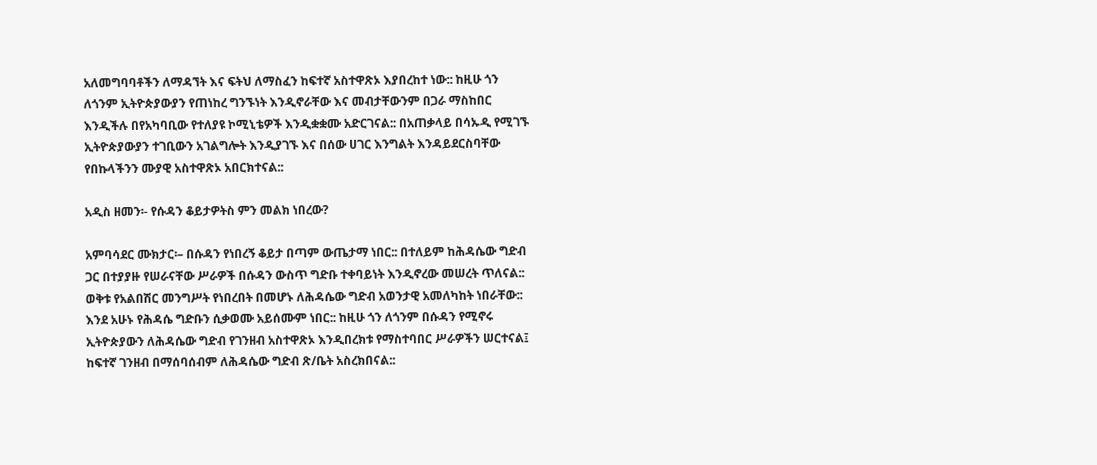አለመግባባቶችን ለማዳኘት እና ፍትህ ለማስፈን ከፍተኛ አስተዋጽኦ እያበረከተ ነው:: ከዚሁ ጎን ለጎንም ኢትዮጵያውያን የጠነከረ ግንኙነት እንዲኖራቸው እና መብታቸውንም በጋራ ማስከበር እንዲችሉ በየአካባቢው የተለያዩ ኮሚኒቴዎች እንዲቋቋሙ አድርገናል:: በአጠቃላይ በሳኡዲ የሚገኙ ኢትዮጵያውያን ተገቢውን አገልግሎት እንዲያገኙ እና በሰው ሀገር እንግልት እንዳይደርስባቸው የበኩላችንን ሙያዊ አስተዋጽኦ አበርክተናል::

አዲስ ዘመን፡- የሱዳን ቆይታዎትስ ምን መልክ ነበረው?

አምባሳደር ሙክታር፡– በሱዳን የነበረኝ ቆይታ በጣም ውጤታማ ነበር:: በተለይም ከሕዳሴው ግድብ ጋር በተያያዙ የሠራናቸው ሥራዎች በሱዳን ውስጥ ግድቡ ተቀባይነት እንዲኖረው መሠረት ጥለናል:: ወቅቱ የአልበሽር መንግሥት የነበረበት በመሆኑ ለሕዳሴው ግድብ አወንታዊ አመለካከት ነበራቸው:: እንደ አሁኑ የሕዳሴ ግድቡን ሲቃወሙ አይሰሙም ነበር:: ከዚሁ ጎን ለጎንም በሱዳን የሚኖሩ ኢትዮጵያውን ለሕዳሴው ግድብ የገንዘብ አስተዋጽኦ እንዲበረክቱ የማስተባበር ሥራዎችን ሠርተናል፤ ከፍተኛ ገንዘብ በማሰባሰብም ለሕዳሴው ግድብ ጽ/ቤት አስረክበናል::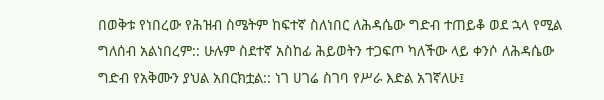በወቅቱ የነበረው የሕዝብ ስሜትም ከፍተኛ ስለነበር ለሕዳሴው ግድብ ተጠይቆ ወደ ኋላ የሚል ግለሰብ አልነበረም:: ሁሉም ስደተኛ አስከፊ ሕይወትን ተጋፍጦ ካለችው ላይ ቀንሶ ለሕዳሴው ግድብ የአቅሙን ያህል አበርክቷል:: ነገ ሀገሬ ስገባ የሥራ እድል አገኛለሁ፤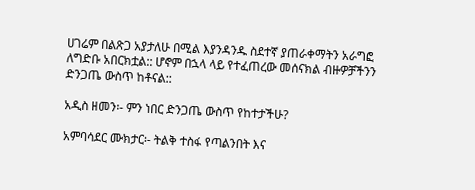ሀገሬም በልጽጋ አያታለሁ በሚል እያንዳንዱ ስደተኛ ያጠራቀማትን አራግፎ ለግድቡ አበርክቷል:: ሆኖም በኋላ ላይ የተፈጠረው መሰናክል ብዙዎቻችንን ድንጋጤ ውስጥ ከቶናል::

አዲስ ዘመን፡- ምን ነበር ድንጋጤ ውስጥ የከተታችሁ?

አምባሳደር ሙክታር፡- ትልቅ ተስፋ የጣልንበት እና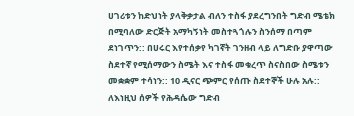ሀገሪቱን ከድህነት ያላቅቃታል ብለን ተስፋ ያደረግንበት ግድብ ሜቴክ በሚባለው ድርጅት አማካኝነት መስተጓጎሉን ስንሰማ በጣም ደነገጥን:: በሀሩር እየተሰቃየ ካገኛት ገንዘብ ላይ ለግድቡ ያዋጣው ስደተኛ የሚሰማውን ስሜት እና ተስፋ መቁረጥ ስናስበው ስሜቱን መቋቋም ተሳነን:: 10 ዲናር ጭምር የሰጡ ስደተኞች ሁሉ አሉ:: ለእነዚህ ሰዎች የሕዳሴው ግድብ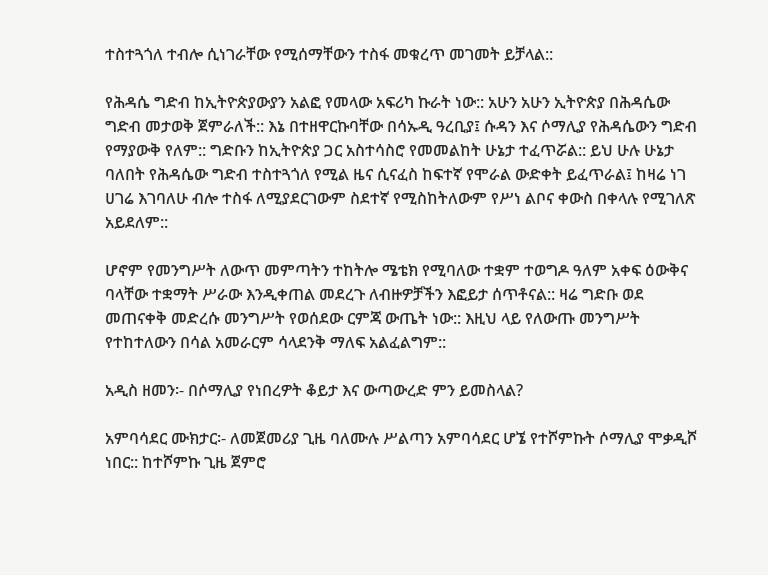ተስተጓጎለ ተብሎ ሲነገራቸው የሚሰማቸውን ተስፋ መቁረጥ መገመት ይቻላል::

የሕዳሴ ግድብ ከኢትዮጵያውያን አልፎ የመላው አፍሪካ ኩራት ነው:: አሁን አሁን ኢትዮጵያ በሕዳሴው ግድብ መታወቅ ጀምራለች:: እኔ በተዘዋርኩባቸው በሳኡዲ ዓረቢያ፤ ሱዳን እና ሶማሊያ የሕዳሴውን ግድብ የማያውቅ የለም:: ግድቡን ከኢትዮጵያ ጋር አስተሳስሮ የመመልከት ሁኔታ ተፈጥሯል:: ይህ ሁሉ ሁኔታ ባለበት የሕዳሴው ግድብ ተስተጓጎለ የሚል ዜና ሲናፈስ ከፍተኛ የሞራል ውድቀት ይፈጥራል፤ ከዛሬ ነገ ሀገሬ እገባለሁ ብሎ ተስፋ ለሚያደርገውም ስደተኛ የሚስከትለውም የሥነ ልቦና ቀውስ በቀላሉ የሚገለጽ አይደለም::

ሆኖም የመንግሥት ለውጥ መምጣትን ተከትሎ ሜቴክ የሚባለው ተቋም ተወግዶ ዓለም አቀፍ ዕውቅና ባላቸው ተቋማት ሥራው እንዲቀጠል መደረጉ ለብዙዎቻችን እፎይታ ሰጥቶናል:: ዛሬ ግድቡ ወደ መጠናቀቅ መድረሱ መንግሥት የወሰደው ርምጃ ውጤት ነው:: እዚህ ላይ የለውጡ መንግሥት የተከተለውን በሳል አመራርም ሳላደንቅ ማለፍ አልፈልግም::

አዲስ ዘመን፡- በሶማሊያ የነበረዎት ቆይታ እና ውጣውረድ ምን ይመስላል?

አምባሳደር ሙክታር፡- ለመጀመሪያ ጊዜ ባለሙሉ ሥልጣን አምባሳደር ሆኜ የተሾምኩት ሶማሊያ ሞቃዲሾ ነበር:: ከተሾምኩ ጊዜ ጀምሮ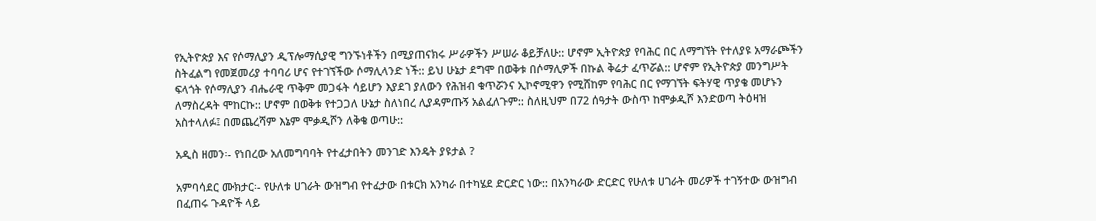የኢትዮጵያ እና የሶማሊያን ዲፕሎማሲያዊ ግንኙነቶችን በሚያጠናክሩ ሥራዎችን ሥሠራ ቆይቻለሁ:: ሆኖም ኢትዮጵያ የባሕር በር ለማግኘት የተለያዩ አማራጮችን ስትፈልግ የመጀመሪያ ተባባሪ ሆና የተገኘችው ሶማሊላንድ ነች:: ይህ ሁኔታ ደግሞ በወቅቱ በሶማሊዎች በኩል ቅሬታ ፈጥሯል:: ሆኖም የኢትዮጵያ መንግሥት ፍላጎት የሶማሊያን ብሔራዊ ጥቅም መጋፋት ሳይሆን እያደገ ያለውን የሕዝብ ቁጥሯንና ኢኮኖሚዋን የሚሸከም የባሕር በር የማገኘት ፍትሃዊ ጥያቄ መሆኑን ለማስረዳት ሞከርኩ:: ሆኖም በወቅቱ የተጋጋለ ሁኔታ ስለነበረ ሊያዳምጡኝ አልፈለጉም:: ስለዚህም በ72 ሰዓታት ውስጥ ከሞቃዲሾ እንድወጣ ትዕዛዝ አስተላለፉ፤ በመጨረሻም እኔም ሞቃዲሾን ለቅቄ ወጣሁ::

አዲስ ዘመን፡- የነበረው አለመግባባት የተፈታበትን መንገድ እንዴት ያዩታል ?

አምባሳደር ሙክታር፡- የሁለቱ ሀገራት ውዝግብ የተፈታው በቱርክ አንካራ በተካሄደ ድርድር ነው:: በአንካራው ድርድር የሁለቱ ሀገራት መሪዎች ተገኝተው ውዝግብ በፈጠሩ ጉዳዮች ላይ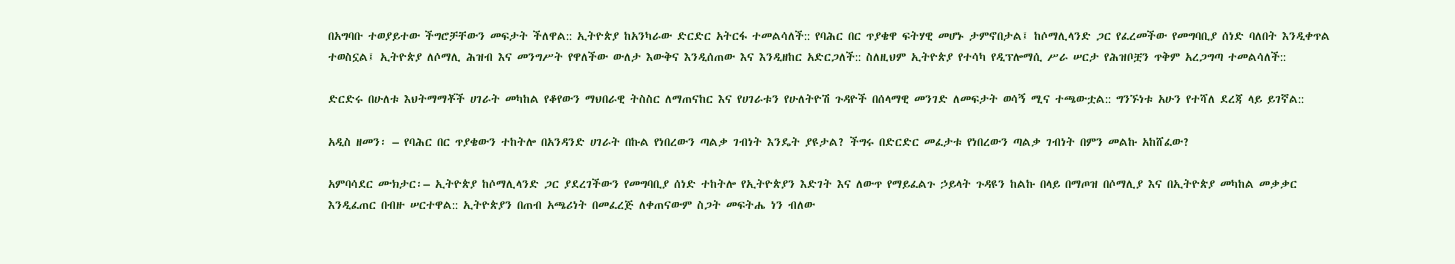በአግባቡ ተወያይተው ችግሮቻቸውን መፍታት ችለዋል:: ኢትዮጵያ ከአንካራው ድርድር አትርፋ ተመልሳለች:: የባሕር በር ጥያቄዋ ፍትሃዊ መሆኑ ታምኖበታል፤ ከሶማሊላንድ ጋር የፈረመችው የመግባቢያ ሰነድ ባለበት እንዲቀጥል ተወስኗል፤ ኢትዮጵያ ለሶማሊ ሕዝብ እና መንግሥት የዋለችው ውለታ እውቅና እንዲሰጠው እና እንዲዘከር አድርጋለች:: ስለዚህም ኢትዮጵያ የተሳካ የዲፕሎማሲ ሥራ ሠርታ የሕዝቦቿን ጥቅም አረጋግጣ ተመልሳለች::

ድርድሩ በሁለቱ እህትማማቾች ሀገራት መካከል የቆየውን ማህበራዊ ትስስር ለማጠናከር እና የሀገራቱን የሁለትዮሽ ጉዳዮች በሰላማዊ መንገድ ለመፍታት ወሳኝ ሚና ተጫውቷል:: ግንኙነቱ አሁን የተሻለ ደረጃ ላይ ይገኛል::

አዲስ ዘመን፡ – የባሕር በር ጥያቄውን ተከትሎ በአንዳንድ ሀገራት በኩል የነበረውን ጣልቃ ገብነት እንዴት ያዩታል? ችግሩ በድርድር መፈታቱ የነበረውን ጣልቃ ገብነት በምን መልኩ አከሸፈው?

አምባሳደር ሙክታር፡– ኢትዮጵያ ከሶማሊላንድ ጋር ያደረገችውን የመግባቢያ ሰነድ ተከትሎ የኢትዮጵያን እድገት እና ለውጥ የማይፈልጉ ኃይላት ጉዳዩን ከልኩ በላይ በማጦዝ በሶማሊያ እና በኢትዮጵያ መካከል መቃቃር እንዲፈጠር በብዙ ሠርተዋል:: ኢትዮጵያን በጠብ አጫሪነት በመፈረጅ ለቀጠናውም ስጋት መፍትሔ ነን ብለው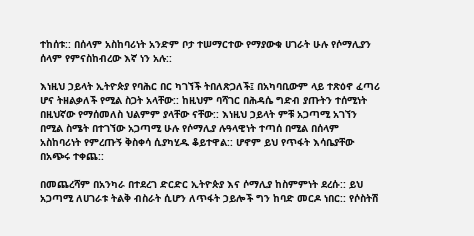ተከሰቱ:: በሰላም አስከባሪነት አንድም ቦታ ተሠማርተው የማያውቁ ሀገራት ሁሉ የሶማሊያን ሰላም የምናስከብረው እኛ ነን አሉ::

እነዚህ ኃይላት ኢትዮጵያ የባሕር በር ካገኘች ትበለጽጋለች፤ በአካባቢውም ላይ ተጽዕኖ ፈጣሪ ሆና ትዘልቃለች የሚል ስጋት አላቸው:: ከዚህም ባሻገር በሕዳሴ ግድብ ያጡትን ተሰሚነት በዚህኛው የማሰመለስ ህልምም ያላቸው ናቸው:: እነዚህ ኃይላት ምቹ አጋጣሚ አገኘን በሚል ስሜት በተገኘው አጋጣሚ ሁሉ የሶማሊያ ሉዓላዊነት ተጣሰ በሚል በሰላም አስከባሪነት የምረጡኝ ቅስቀሳ ሲያካሂዱ ቆይተዋል:: ሆኖም ይህ የጥፋት እሳቤያቸው በአጭሩ ተቀጨ::

በመጨረሻም በአንካራ በተደረገ ድርድር ኢትዮጵያ እና ሶማሊያ ከስምምነት ደረሱ:: ይህ አጋጣሚ ለሀገራቱ ትልቅ ብስራት ሲሆን ለጥፋት ኃይሎች ግን ከባድ መርዶ ነበር:: የሶስትሽ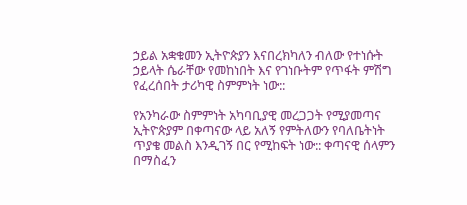ኃይል አቋቁመን ኢትዮጵያን እናበረክካለን ብለው የተነሱት ኃይላት ሴራቸው የመከነበት እና የገነቡትም የጥፋት ምሽግ የፈረሰበት ታሪካዊ ስምምነት ነው::

የአንካራው ስምምነት አካባቢያዊ መረጋጋት የሚያመጣና ኢትዮጵያም በቀጣናው ላይ አለኝ የምትለውን የባለቤትነት ጥያቄ መልስ እንዲገኝ በር የሚከፍት ነው:: ቀጣናዊ ሰላምን በማስፈን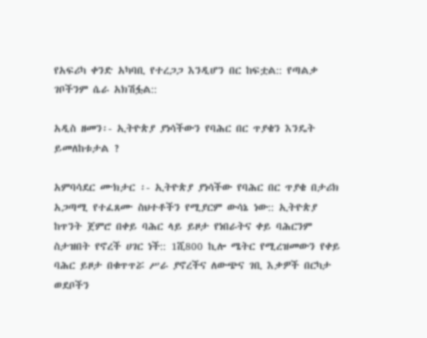የአፍሪካ ቀንድ አካባቢ የተረጋጋ እንዲሆን በር ከፍቷል:: የጣልቃ ገቦችንም ሴራ አክሽፏል::

አዲስ ዘመን፡- ኢትዮጵያ ያነሳችውን የባሕር በር ጥያቄን እንዴት ይመለከቱታል ?

አምባሳደር ሙክታር ፡- ኢትዮጵያ ያነሳችው የባሕር በር ጥያቄ በታሪክ አጋጣሚ የተፈጸሙ ስህተቶችን የሚያርም ውሳኔ ነው:: ኢትዮጵያ ከጥንት ጀምሮ በቀይ ባሕር ላይ ይዞታ የነበራትና ቀይ ባሕርንም ስታዝበት የኖረች ሀገር ነች:: 1ሺ800 ኪሎ ሜትር የሚረዝመውን የቀይ ባሕር ይዞታ በቁጥጥሯ ሥራ ያኖረችና ለውጭና ገቢ እቃዎች በርካታ ወደቦችን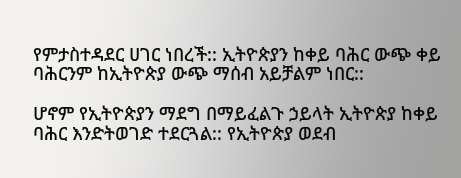የምታስተዳደር ሀገር ነበረች:: ኢትዮጵያን ከቀይ ባሕር ውጭ ቀይ ባሕርንም ከኢትዮጵያ ውጭ ማሰብ አይቻልም ነበር::

ሆኖም የኢትዮጵያን ማደግ በማይፈልጉ ኃይላት ኢትዮጵያ ከቀይ ባሕር እንድትወገድ ተደርጓል:: የኢትዮጵያ ወደብ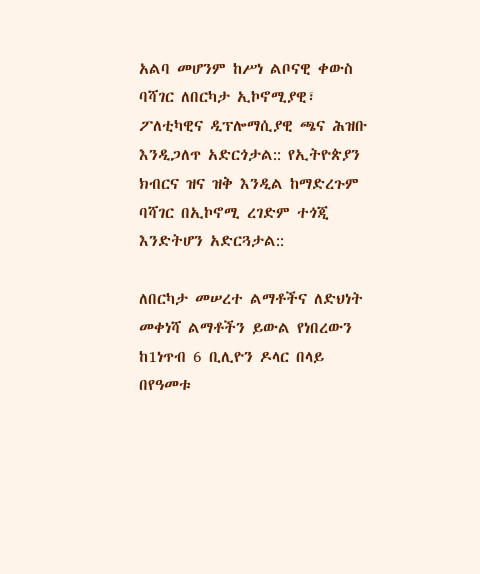አልባ መሆንም ከሥነ ልቦናዊ ቀውስ ባሻገር ለበርካታ ኢኮኖሚያዊ፣ ፖለቲካዊና ዲፕሎማሲያዊ ጫና ሕዝቡ እንዲጋለጥ አድርጎታል:: የኢትዮጵያን ክብርና ዝና ዝቅ እንዲል ከማድረጉም ባሻገር በኢኮኖሚ ረገድም ተጎጂ እንድትሆን አድርጓታል::

ለበርካታ መሠረተ ልማቶችና ለድህነት መቀነሻ ልማቶችን ይውል የነበረውን ከ1ነጥብ 6 ቢሊዮን ዶላር በላይ በየዓመቱ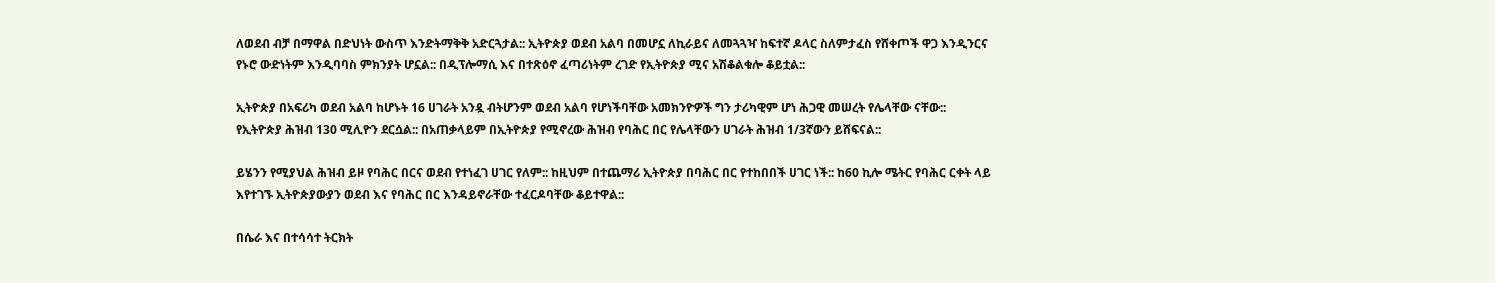ለወደብ ብቻ በማዋል በድህነት ውስጥ እንድትማቅቅ አድርጓታል:: ኢትዮጵያ ወደብ አልባ በመሆኗ ለኪራይና ለመጓጓዣ ከፍተኛ ዶላር ስለምታፈስ የሸቀጦች ዋጋ እንዲንርና የኑሮ ውድነትም እንዲባባስ ምክንያት ሆኗል:: በዲፕሎማሲ እና በተጽዕኖ ፈጣሪነትም ረገድ የኢትዮጵያ ሚና አሽቆልቁሎ ቆይቷል::

ኢትዮጵያ በአፍሪካ ወደብ አልባ ከሆኑት 16 ሀገራት አንዷ ብትሆንም ወደብ አልባ የሆነችባቸው አመክንዮዎች ግን ታሪካዊም ሆነ ሕጋዊ መሠረት የሌላቸው ናቸው:: የኢትዮጵያ ሕዝብ 130 ሚሊዮን ደርሷል:: በአጠቃላይም በኢትዮጵያ የሚኖረው ሕዝብ የባሕር በር የሌላቸውን ሀገራት ሕዝብ 1/3ኛውን ይሸፍናል::

ይሄንን የሚያህል ሕዝብ ይዞ የባሕር በርና ወደብ የተነፈገ ሀገር የለም:: ከዚህም በተጨማሪ ኢትዮጵያ በባሕር በር የተከበበች ሀገር ነች:: ከ60 ኪሎ ሜትር የባሕር ርቀት ላይ እየተገኙ ኢትዮጵያውያን ወደብ እና የባሕር በር እንዳይኖራቸው ተፈርዶባቸው ቆይተዋል::

በሴራ እና በተሳሳተ ትርክት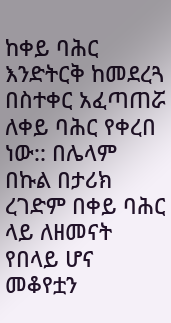ከቀይ ባሕር እንድትርቅ ከመደረጓ በስተቀር አፈጣጠሯ ለቀይ ባሕር የቀረበ ነው:: በሌላም በኩል በታሪክ ረገድም በቀይ ባሕር ላይ ለዘመናት የበላይ ሆና መቆየቷን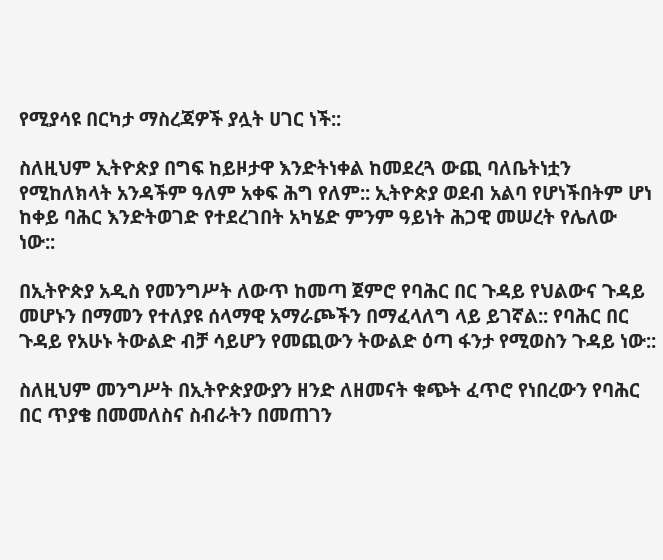የሚያሳዩ በርካታ ማስረጃዎች ያሏት ሀገር ነች::

ስለዚህም ኢትዮጵያ በግፍ ከይዞታዋ እንድትነቀል ከመደረጓ ውጪ ባለቤትነቷን የሚከለክላት አንዳችም ዓለም አቀፍ ሕግ የለም:: ኢትዮጵያ ወደብ አልባ የሆነችበትም ሆነ ከቀይ ባሕር እንድትወገድ የተደረገበት አካሄድ ምንም ዓይነት ሕጋዊ መሠረት የሌለው ነው::

በኢትዮጵያ አዲስ የመንግሥት ለውጥ ከመጣ ጀምሮ የባሕር በር ጉዳይ የህልውና ጉዳይ መሆኑን በማመን የተለያዩ ሰላማዊ አማራጮችን በማፈላለግ ላይ ይገኛል:: የባሕር በር ጉዳይ የአሁኑ ትውልድ ብቻ ሳይሆን የመጪውን ትውልድ ዕጣ ፋንታ የሚወስን ጉዳይ ነው::

ስለዚህም መንግሥት በኢትዮጵያውያን ዘንድ ለዘመናት ቁጭት ፈጥሮ የነበረውን የባሕር በር ጥያቄ በመመለስና ስብራትን በመጠገን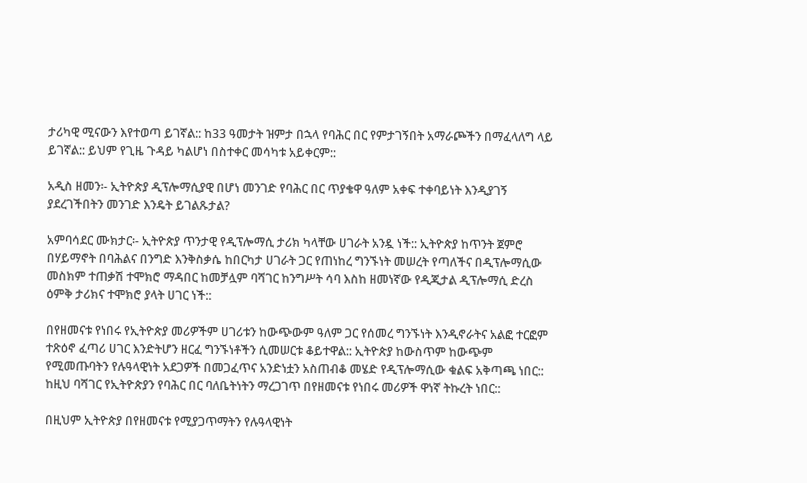ታሪካዊ ሚናውን እየተወጣ ይገኛል:: ከ33 ዓመታት ዝምታ በኋላ የባሕር በር የምታገኝበት አማራጮችን በማፈላለግ ላይ ይገኛል:: ይህም የጊዜ ጉዳይ ካልሆነ በስተቀር መሳካቱ አይቀርም::

አዲስ ዘመን፡- ኢትዮጵያ ዲፕሎማሲያዊ በሆነ መንገድ የባሕር በር ጥያቄዋ ዓለም አቀፍ ተቀባይነት እንዲያገኝ ያደረገችበትን መንገድ እንዴት ይገልጹታል?

አምባሳደር ሙክታር፡- ኢትዮጵያ ጥንታዊ የዲፕሎማሲ ታሪክ ካላቸው ሀገራት አንዷ ነች:: ኢትዮጵያ ከጥንት ጀምሮ በሃይማኖት በባሕልና በንግድ እንቅስቃሴ ከበርካታ ሀገራት ጋር የጠነከረ ግንኙነት መሠረት የጣለችና በዲፕሎማሲው መስክም ተጠቃሽ ተሞክሮ ማዳበር ከመቻሏም ባሻገር ከንግሥት ሳባ እስከ ዘመነኛው የዲጂታል ዲፕሎማሲ ድረስ ዕምቅ ታሪክና ተሞክሮ ያላት ሀገር ነች::

በየዘመናቱ የነበሩ የኢትዮጵያ መሪዎችም ሀገሪቱን ከውጭውም ዓለም ጋር የሰመረ ግንኙነት እንዲኖራትና አልፎ ተርፎም ተጽዕኖ ፈጣሪ ሀገር እንድትሆን ዘርፈ ግንኙነቶችን ሲመሠርቱ ቆይተዋል:: ኢትዮጵያ ከውስጥም ከውጭም የሚመጡባትን የሉዓላዊነት አደጋዎች በመጋፈጥና አንድነቷን አስጠብቆ መሄድ የዲፕሎማሲው ቁልፍ አቅጣጫ ነበር:: ከዚህ ባሻገር የኢትዮጵያን የባሕር በር ባለቤትነትን ማረጋገጥ በየዘመናቱ የነበሩ መሪዎች ዋነኛ ትኩረት ነበር::

በዚህም ኢትዮጵያ በየዘመናቱ የሚያጋጥማትን የሉዓላዊነት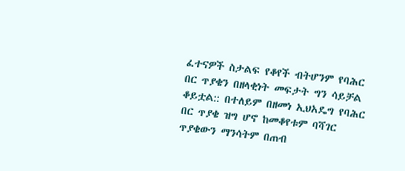ፈተናዎች ስታልፍ የቆየች ብትሆንም የባሕር በር ጥያቄን በዘላቂነት መፍታት ግን ሳይቻል ቆይቷል:: በተለይም በዘመነ ኢህአዴግ የባሕር በር ጥያቄ ዝግ ሆኖ ከመቆየቱም ባሻገር ጥያቄውን ማንሳትም በጠብ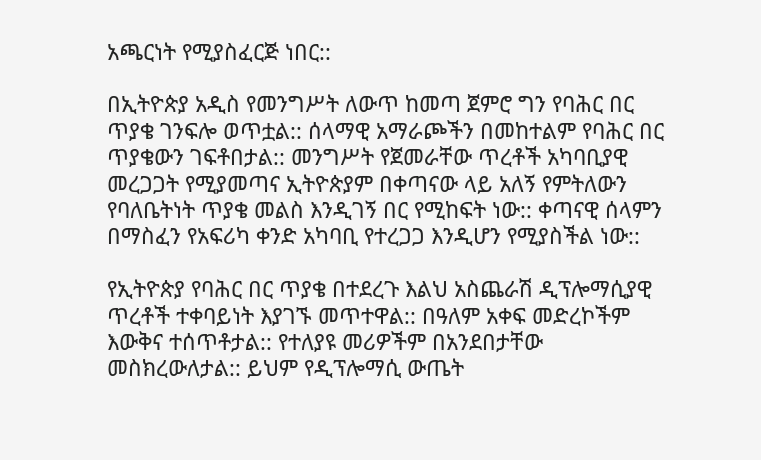አጫርነት የሚያስፈርጅ ነበር::

በኢትዮጵያ አዲስ የመንግሥት ለውጥ ከመጣ ጀምሮ ግን የባሕር በር ጥያቄ ገንፍሎ ወጥቷል:: ሰላማዊ አማራጮችን በመከተልም የባሕር በር ጥያቄውን ገፍቶበታል:: መንግሥት የጀመራቸው ጥረቶች አካባቢያዊ መረጋጋት የሚያመጣና ኢትዮጵያም በቀጣናው ላይ አለኝ የምትለውን የባለቤትነት ጥያቄ መልስ እንዲገኝ በር የሚከፍት ነው:: ቀጣናዊ ሰላምን በማስፈን የአፍሪካ ቀንድ አካባቢ የተረጋጋ እንዲሆን የሚያስችል ነው::

የኢትዮጵያ የባሕር በር ጥያቄ በተደረጉ እልህ አስጨራሽ ዲፕሎማሲያዊ ጥረቶች ተቀባይነት እያገኙ መጥተዋል:: በዓለም አቀፍ መድረኮችም እውቅና ተሰጥቶታል:: የተለያዩ መሪዎችም በአንደበታቸው መስክረውለታል:: ይህም የዲፕሎማሲ ውጤት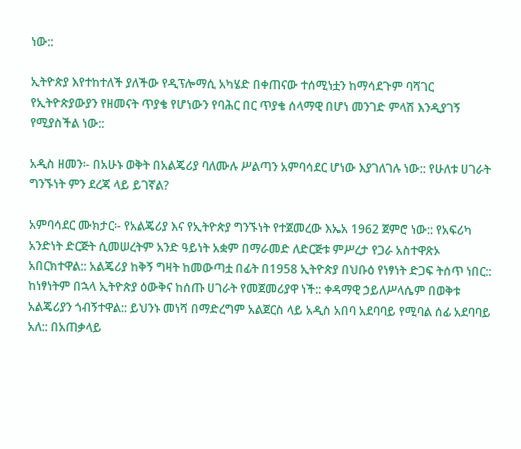ነው::

ኢትዮጵያ እየተከተለች ያለችው የዲፕሎማሲ አካሄድ በቀጠናው ተሰሚነቷን ከማሳደጉም ባሻገር የኢትዮጵያውያን የዘመናት ጥያቄ የሆነውን የባሕር በር ጥያቄ ሰላማዊ በሆነ መንገድ ምላሽ እንዲያገኝ የሚያስችል ነው::

አዲስ ዘመን፡- በአሁኑ ወቅት በአልጄሪያ ባለሙሉ ሥልጣን አምባሳደር ሆነው እያገለገሉ ነው:: የሁለቱ ሀገራት ግንኙነት ምን ደረጃ ላይ ይገኛል?

አምባሳደር ሙክታር፡- የአልጄሪያ እና የኢትዮጵያ ግንኙነት የተጀመረው እኤአ 1962 ጀምሮ ነው:: የአፍሪካ አንድነት ድርጅት ሲመሠረትም አንድ ዓይነት አቋም በማራመድ ለድርጅቱ ምሥረታ የጋራ አስተዋጽኦ አበርክተዋል:: አልጄሪያ ከቅኝ ግዛት ከመውጣቷ በፊት በ1958 ኢትዮጵያ በህቡዕ የነፃነት ድጋፍ ትሰጥ ነበር:: ከነፃነትም በኋላ ኢትዮጵያ ዕውቅና ከሰጡ ሀገራት የመጀመሪያዋ ነች:: ቀዳማዊ ኃይለሥላሴም በወቅቱ አልጄሪያን ጎብኝተዋል:: ይህንኑ መነሻ በማድረግም አልጀርስ ላይ አዲስ አበባ አደባባይ የሚባል ሰፊ አደባባይ አለ:: በአጠቃላይ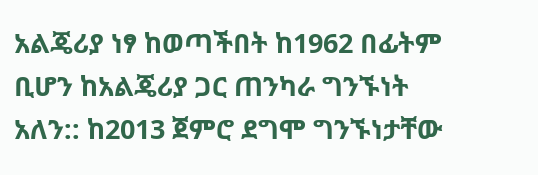አልጄሪያ ነፃ ከወጣችበት ከ1962 በፊትም ቢሆን ከአልጄሪያ ጋር ጠንካራ ግንኙነት አለን:: ከ2013 ጀምሮ ደግሞ ግንኙነታቸው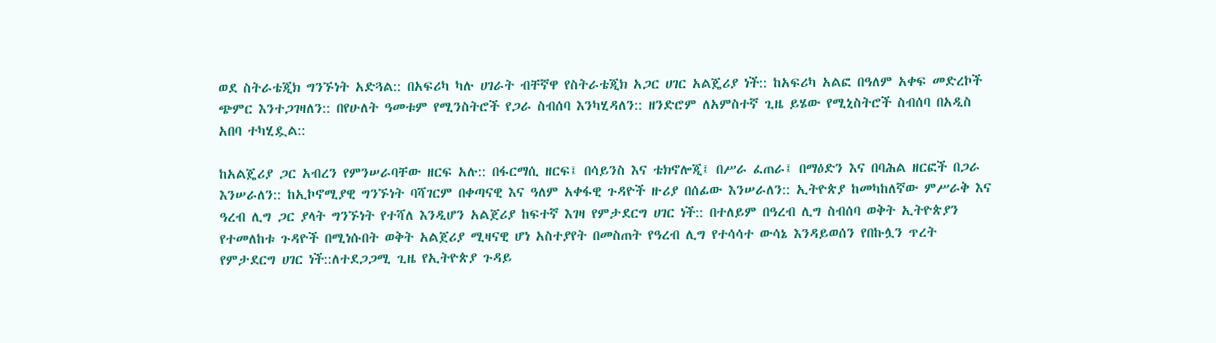ወደ ስትራቴጂክ ግንኙነት አድጓል:: በአፍሪካ ካሉ ሀገራት ብቸኛዋ የስትራቴጂክ አጋር ሀገር አልጄሪያ ነች:: ከአፍሪካ አልፎ በዓለም አቀፍ መድረኮች ጭምር እንተጋገዛለን:: በየሁለት ዓመቱም የሚንስትሮች የጋራ ስብሰባ እንካሂዳለን:: ዘንድሮም ለአምስተኛ ጊዜ ይሄው የሚኒስትሮች ስብሰባ በአዲስ አበባ ተካሂዷል::

ከአልጄሪያ ጋር አብረን የምንሠራባቸው ዘርፍ አሉ:: በፋርማሲ ዘርፍ፤ በሳይንስ እና ቴክኖሎጂ፤ በሥራ ፈጠራ፤ በማዕድን እና በባሕል ዘርፎች በጋራ እንሠራለን:: ከኢኮኖሚያዊ ግንኙነት ባሻገርም በቀጣናዊ እና ዓለም አቀፋዊ ጉዳዮች ዙሪያ በሰፊው እንሠራለን:: ኢትዮጵያ ከመካከለኛው ምሥራቅ እና ዓረብ ሊግ ጋር ያላት ግንኙነት የተሻለ እንዲሆን አልጀሪያ ከፍተኛ እገዛ የምታደርግ ሀገር ነች:: በተለይም በዓረብ ሊግ ስብሰባ ወቅት ኢትዮጵያን የተመለከቱ ጉዳዮች በሚነሱበት ወቅት አልጀሪያ ሚዛናዊ ሆነ አስተያየት በመስጠት የዓረብ ሊግ የተሳሳተ ውሳኔ እንዳይወሰን የበኩሏን ጥረት የምታደርግ ሀገር ነች::ለተደጋጋሚ ጊዜ የኢትዮጵያ ጉዳይ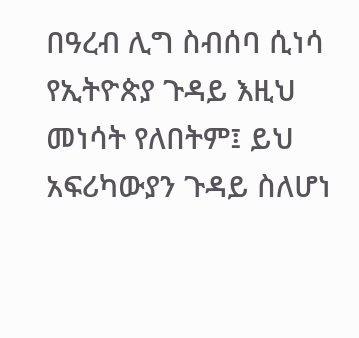በዓረብ ሊግ ስብሰባ ሲነሳ የኢትዮጵያ ጉዳይ እዚህ መነሳት የለበትም፤ ይህ አፍሪካውያን ጉዳይ ስለሆነ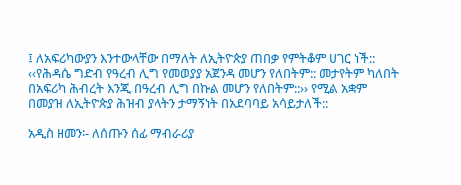፤ ለአፍሪካውያን እንተውላቸው በማለት ለኢትዮጵያ ጠበቃ የምትቆም ሀገር ነች:: ‹‹የሕዳሴ ግድብ የዓረብ ሊግ የመወያያ አጀንዳ መሆን የለበትም:: መታየትም ካለበት በአፍሪካ ሕብረት እንጂ በዓረብ ሊግ በኩል መሆን የለበትም::›› የሚል አቋም በመያዝ ለኢትዮጵያ ሕዝብ ያላትን ታማኝነት በአደባባይ አሳይታለች::

አዲስ ዘመን፡- ለሰጡን ሰፊ ማብራሪያ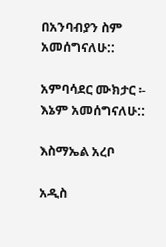በአንባብያን ስም አመሰግናለሁ::

አምባሳደር ሙክታር ፡- እኔም አመሰግናለሁ::

እስማኤል አረቦ

አዲስ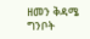ዘመን ቅዳሜ ግንቦት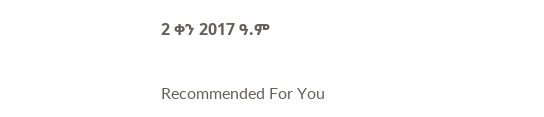2 ቀን 2017 ዓ.ም

Recommended For You